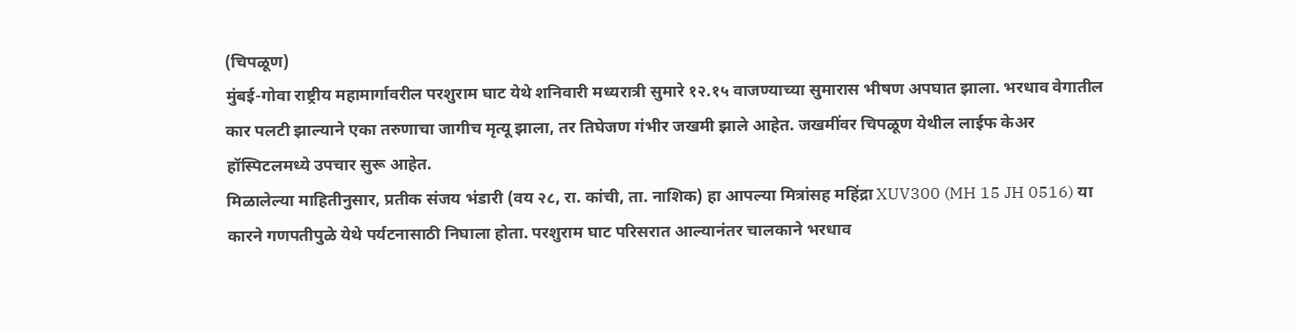(चिपळूण)
मुंबई-गोवा राष्ट्रीय महामार्गावरील परशुराम घाट येथे शनिवारी मध्यरात्री सुमारे १२.१५ वाजण्याच्या सुमारास भीषण अपघात झाला. भरधाव वेगातील कार पलटी झाल्याने एका तरुणाचा जागीच मृत्यू झाला, तर तिघेजण गंभीर जखमी झाले आहेत. जखमींवर चिपळूण येथील लाईफ केअर हॉस्पिटलमध्ये उपचार सुरू आहेत.
मिळालेल्या माहितीनुसार, प्रतीक संजय भंडारी (वय २८, रा. कांची, ता. नाशिक) हा आपल्या मित्रांसह महिंद्रा XUV300 (MH 15 JH 0516) या कारने गणपतीपुळे येथे पर्यटनासाठी निघाला होता. परशुराम घाट परिसरात आल्यानंतर चालकाने भरधाव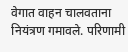वेगात वाहन चालवताना नियंत्रण गमावले. परिणामी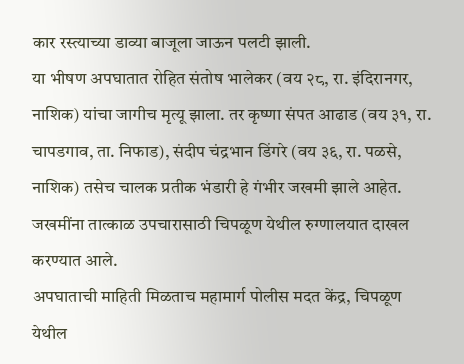कार रस्त्याच्या डाव्या बाजूला जाऊन पलटी झाली.
या भीषण अपघातात रोहित संतोष भालेकर (वय २८, रा. इंदिरानगर, नाशिक) यांचा जागीच मृत्यू झाला. तर कृष्णा संपत आढाड (वय ३१, रा. चापडगाव, ता. निफाड), संदीप चंद्रभान डिंगरे (वय ३६, रा. पळसे, नाशिक) तसेच चालक प्रतीक भंडारी हे गंभीर जखमी झाले आहेत. जखमींना तात्काळ उपचारासाठी चिपळूण येथील रुग्णालयात दाखल करण्यात आले.
अपघाताची माहिती मिळताच महामार्ग पोलीस मदत केंद्र, चिपळूण येथील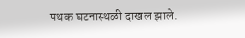पथक घटनास्थळी दाखल झाले.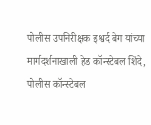पोलीस उपनिरीक्षक इश्वर्द बेग यांच्या मार्गदर्शनाखाली हेड कॉन्स्टेबल शिंदे, पोलीस कॉन्स्टेबल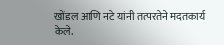खोंडल आणि नटे यांनी तत्परतेने मदतकार्य केले.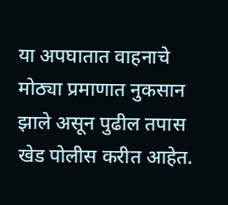या अपघातात वाहनाचे मोठ्या प्रमाणात नुकसान झाले असून पुढील तपास खेड पोलीस करीत आहेत.